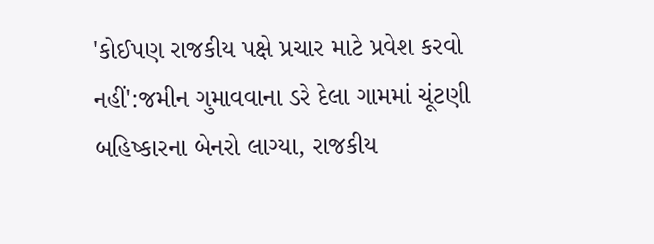'કોઈપણ રાજકીય પક્ષે પ્રચાર માટે પ્રવેશ કરવો નહીં':જમીન ગુમાવવાના ડરે દેલા ગામમાં ચૂંટણી બહિષ્કારના બેનરો લાગ્યા, રાજકીય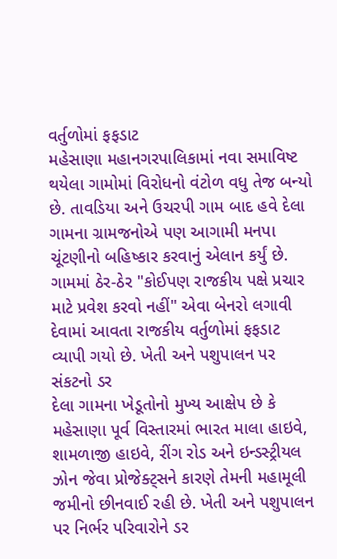વર્તુળોમાં ફફડાટ
મહેસાણા મહાનગરપાલિકામાં નવા સમાવિષ્ટ થયેલા ગામોમાં વિરોધનો વંટોળ વધુ તેજ બન્યો છે. તાવડિયા અને ઉચરપી ગામ બાદ હવે દેલા ગામના ગ્રામજનોએ પણ આગામી મનપા ચૂંટણીનો બહિષ્કાર કરવાનું એલાન કર્યું છે. ગામમાં ઠેર-ઠેર "કોઈપણ રાજકીય પક્ષે પ્રચાર માટે પ્રવેશ કરવો નહીં" એવા બેનરો લગાવી દેવામાં આવતા રાજકીય વર્તુળોમાં ફફડાટ વ્યાપી ગયો છે. ખેતી અને પશુપાલન પર સંકટનો ડર
દેલા ગામના ખેડૂતોનો મુખ્ય આક્ષેપ છે કે મહેસાણા પૂર્વ વિસ્તારમાં ભારત માલા હાઇવે, શામળાજી હાઇવે, રીંગ રોડ અને ઇન્ડસ્ટ્રીયલ ઝોન જેવા પ્રોજેક્ટ્સને કારણે તેમની મહામૂલી જમીનો છીનવાઈ રહી છે. ખેતી અને પશુપાલન પર નિર્ભર પરિવારોને ડર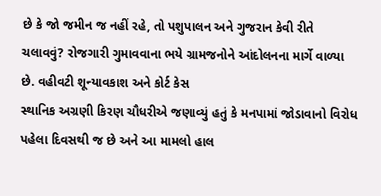છે કે જો જમીન જ નહીં રહે, તો પશુપાલન અને ગુજરાન કેવી રીતે ચલાવવું? રોજગારી ગુમાવવાના ભયે ગ્રામજનોને આંદોલનના માર્ગે વાળ્યા છે. વહીવટી શૂન્યાવકાશ અને કોર્ટ કેસ
સ્થાનિક અગ્રણી કિરણ ચૌધરીએ જણાવ્યું હતું કે મનપામાં જોડાવાનો વિરોધ પહેલા દિવસથી જ છે અને આ મામલો હાલ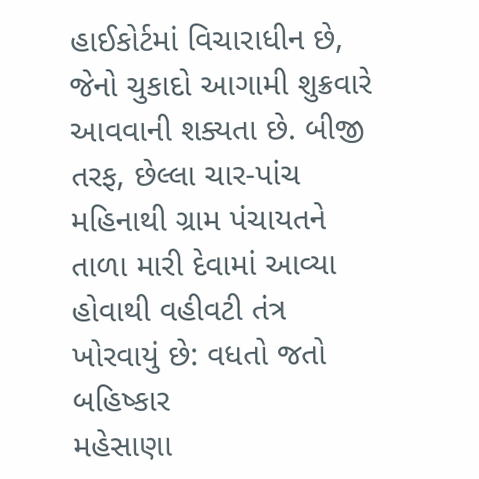હાઈકોર્ટમાં વિચારાધીન છે, જેનો ચુકાદો આગામી શુક્રવારે આવવાની શક્યતા છે. બીજી તરફ, છેલ્લા ચાર-પાંચ મહિનાથી ગ્રામ પંચાયતને તાળા મારી દેવામાં આવ્યા હોવાથી વહીવટી તંત્ર ખોરવાયું છે: વધતો જતો બહિષ્કાર
મહેસાણા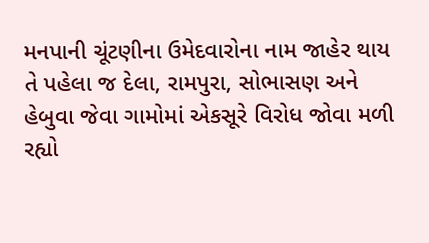મનપાની ચૂંટણીના ઉમેદવારોના નામ જાહેર થાય તે પહેલા જ દેલા, રામપુરા, સોભાસણ અને હેબુવા જેવા ગામોમાં એકસૂરે વિરોધ જોવા મળી રહ્યો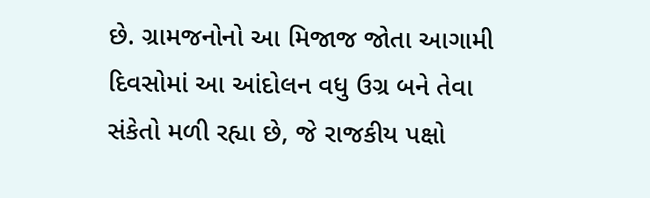છે. ગ્રામજનોનો આ મિજાજ જોતા આગામી દિવસોમાં આ આંદોલન વધુ ઉગ્ર બને તેવા સંકેતો મળી રહ્યા છે, જે રાજકીય પક્ષો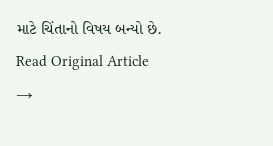માટે ચિંતાનો વિષય બન્યો છે.
Read Original Article →